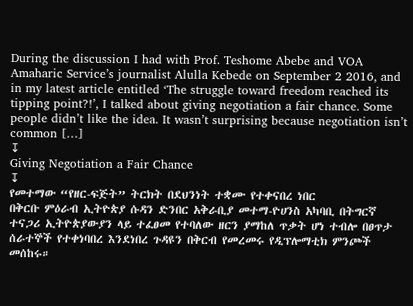During the discussion I had with Prof. Teshome Abebe and VOA Amaharic Service’s journalist Alulla Kebede on September 2 2016, and in my latest article entitled ‘The struggle toward freedom reached its tipping point?!’, I talked about giving negotiation a fair chance. Some people didn’t like the idea. It wasn’t surprising because negotiation isn’t common […]
↧
Giving Negotiation a Fair Chance
↧
የመተማው “የዘር-ፍጅት” ትርክት በደህንነት ተቋሙ የተቀናበረ ነበር
በቅርቡ ምዕራብ ኢትዮጵያ ሱዳን ድንበር አቅራቢያ መተማ-ዮሀንስ አካባቢ በትግርኛ ተናጋሪ ኢትዮጵያውያን ላይ ተፈፀመ የተባለው ዘርን ያማከለ ጥቃት ሆነ ተብሎ በፀጥታ ሰራተኞች የተቀነባበረ እንደነበረ ጉዳዩን በቅርብ የመረመሩ የዲፕሎማቲክ ምንጮች መሰከሩ።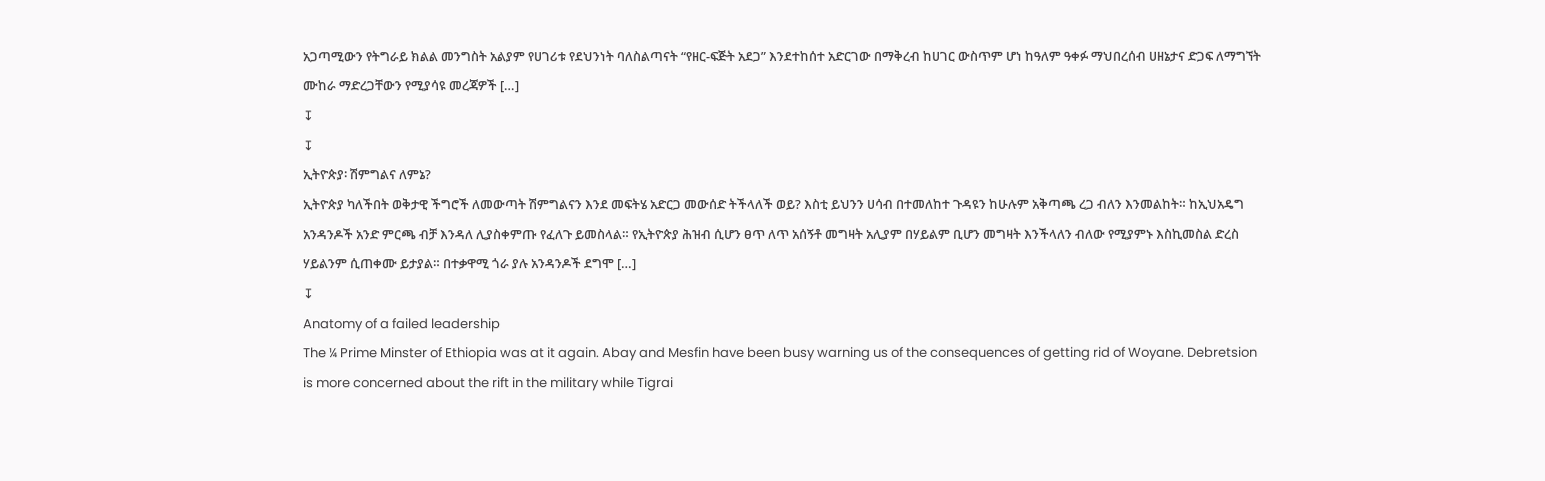አጋጣሚውን የትግራይ ክልል መንግስት አልያም የሀገሪቱ የደህንነት ባለስልጣናት “የዘር-ፍጅት አደጋ” እንደተከሰተ አድርገው በማቅረብ ከሀገር ውስጥም ሆነ ከዓለም ዓቀፉ ማህበረሰብ ሀዘኔታና ድጋፍ ለማግኘት ሙከራ ማድረጋቸውን የሚያሳዩ መረጃዎች […]
↧
↧
ኢትዮጵያ፡ ሽምግልና ለምኔ?
ኢትዮጵያ ካለችበት ወቅታዊ ችግሮች ለመውጣት ሽምግልናን እንደ መፍትሄ አድርጋ መውሰድ ትችላለች ወይ? እስቲ ይህንን ሀሳብ በተመለከተ ጉዳዩን ከሁሉም አቅጣጫ ረጋ ብለን እንመልከት። ከኢህአዴግ አንዳንዶች አንድ ምርጫ ብቻ እንዳለ ሊያስቀምጡ የፈለጉ ይመስላል። የኢትዮጵያ ሕዝብ ሲሆን ፀጥ ለጥ አሰኝቶ መግዛት አሊያም በሃይልም ቢሆን መግዛት እንችላለን ብለው የሚያምኑ እስኪመስል ድረስ ሃይልንም ሲጠቀሙ ይታያል። በተቃዋሚ ጎራ ያሉ አንዳንዶች ደግሞ […]
↧
Anatomy of a failed leadership
The ¼ Prime Minster of Ethiopia was at it again. Abay and Mesfin have been busy warning us of the consequences of getting rid of Woyane. Debretsion is more concerned about the rift in the military while Tigrai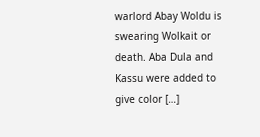warlord Abay Woldu is swearing Wolkait or death. Aba Dula and Kassu were added to give color […]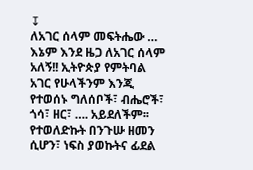↧
ለአገር ሰላም መፍትሔው …
እኔም እንደ ዜጋ ለአገር ሰላም አለኝ!! ኢትዮጵያ የምትባል አገር የሁላችንም እንጂ የተወሰኑ ግለሰቦች፣ ብሔሮች፣ ጎሳ፣ ዘር፣ …. አይደለችም፡፡ የተወለድኩት በንጉሡ ዘመን ሲሆን፣ ነፍስ ያወኩትና ፊደል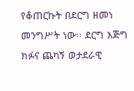የቆጠርኩት በደርግ ዘመነ መንግሥት ነው፡፡ ደርግ እጅግ ክፉና ጨካኝ ወታደራዊ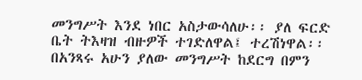መንግሥት እንደ ነበር አስታውሳለሁ፡፡ ያለ ፍርድ ቤት ትእዛዝ ብዙዎች ተገድለዋል፤ ተረሽነዋል፡፡ በአንጻሩ አሁን ያለው መንግሥት ከደርግ በምን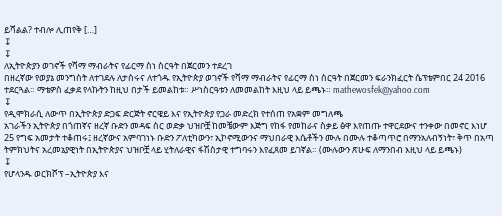ይሻልል? ተብሎ ሊጠየቅ […]
↧
↧
ለኢትዮጵያን ወገኖች የሻማ ማብራትና የፊርማ ስነ ስርዓት በጀርመን ተደረገ
በዘረኛው የወያኔ መንግስት ለተገደሉ ለታሰሩና ለተጎዱ የኢትዮጵያ ወገኖች የሻማ ማብራትና የፊርማ ስነ ስርዓት በጀርመን ፍራንክፈርት ሴፕቴምበር 24 2016 ተደርጓል። ማቴዎስ ፈቃደ የላኩትን ከዚህ በታች ይመልከቱ። ሥነስርዓቱን ለመመልከት እዚህ ላይ ይጫኑ። mathewosfek@yahoo.com
↧
የዲሞክራሲ ለውጥ በኢትዮጵያ ድጋፍ ድርጅት ኖርዌይ እና የኢትዮጵያ የጋራ መድረክ የተሰጠ የአቋም መግለጫ
አገራችን ኢትዮጵያ በጎጠኛና ዘረኛ ቡድን መዳፍ ስር ወድቃ ህዝቦቿ ከመቼውም እጅግ የከፋ የመከራና ስቃይ ፅዋ እየጠጡ ተዋርደውና ተንቀው በመኖር እነሆ 25 የግፍ አመታት ተቆጠሩ፤ ዘረኛውና አምባገነኑ ቡድን ፖለቲካውን፣ ኢኮኖሚውንና ማህበራዊ እሴቶችን ሙሉ በሙሉ ተቆጣጥሮ በማንአለብኝነት፣ ቅጥ በአጣ ትምክህትና አረመኔያዊነት በኢትዮጵያና ህዝቦቿ ላይ ሂትለራዊና ፋሽስታዊ ተግባሩን እየፈጸመ ይገኛል። (ሙሉውን ጽሁፍ ለማንበብ እዚህ ላይ ይጫኑ)
↧
የሆላንዱ ወርክሾፕ –ኢትዮጵያ እና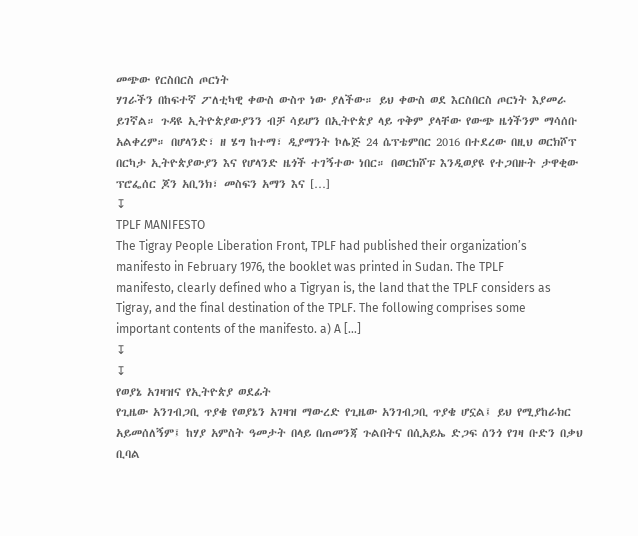መጭው የርስበርስ ጦርነት
ሃገራችን በከፍተኛ ፖለቲካዊ ቀውስ ውስጥ ነው ያለችው። ይህ ቀውስ ወደ እርስበርስ ጦርነት እያመራ ይገኛል። ጉዳዩ ኢትዮጵያውያንን ብቻ ሳይሆን በኢትዮጵያ ላይ ጥቅም ያላቸው የውጭ ዜጎችንም ማሳሰቡ አልቀረም። በሆላንድ፣ ዘ ሄግ ከተማ፣ ዲያማንት ኮሌጅ 24 ሴፕቴምበር 2016 በተደረው በዚህ ወርክሾፕ በርካታ ኢትዮጵያውያን እና የሆላንድ ዜጎች ተገኝተው ነበር። በወርክሾፑ እንዲወያዩ የተጋበዙት ታዋቂው ፕሮፌሰር ጆን አቢንክ፣ መስፍን አማን እና […]
↧
TPLF MANIFESTO
The Tigray People Liberation Front, TPLF had published their organization’s manifesto in February 1976, the booklet was printed in Sudan. The TPLF manifesto, clearly defined who a Tigryan is, the land that the TPLF considers as Tigray, and the final destination of the TPLF. The following comprises some important contents of the manifesto. a) A […]
↧
↧
የወያኔ አገዛዝና የኢትዮጵያ ወደፊት
የጊዜው አንገብጋቢ ጥያቄ የወያኔን አገዛዝ ማውረድ የጊዜው አንገብጋቢ ጥያቄ ሆኗል፤ ይህ የሚያከራክር አይመሰለኝም፤ ከሃያ አምስት ዓመታት በላይ በጠመንጃ ጉልበትና በሲአይኤ ድጋፍ ሰንጎ የገዛ ቡድን በቃህ ቢባል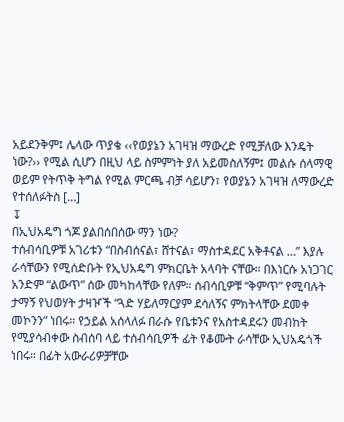አይደንቅም፤ ሌላው ጥያቄ ‹‹የወያኔን አገዛዝ ማውረድ የሚቻለው እንዴት ነው?›› የሚል ሲሆን በዚህ ላይ ስምምነት ያለ አይመስለኝም፤ መልሱ ሰላማዊ ወይም የትጥቅ ትግል የሚል ምርጫ ብቻ ሳይሆን፣ የወያኔን አገዛዝ ለማውረድ የተሰለፉትስ […]
↧
በኢህአዴግ ጎጆ ያልበሰበሰው ማን ነው?
ተሰብሳቢዎቹ አገሪቱን “በስብሰናል፣ ሸተናል፣ ማስተዳደር አቅቶናል …” እያሉ ራሳቸውን የሚሰድቡት የኢህአዴግ ምክርቤት አላባት ናቸው። በእነርሱ አነጋገር አንድም “ልውጥ” ሰው መካከላቸው የለም። ሰብሳቢዎቹ “ቅምጥ” የሚባሉት ታማኝ የህወሃት ታዛዦች “ጓድ ሃይለማርያም ደሳለኝና ምክትላቸው ደመቀ መኮንን” ነበሩ። የኃይል አሰላለፉ በራሱ የቤቱንና የአስተዳደሩን መብከት የሚያሳብቀው ስብሰባ ላይ ተሰብሳቢዎች ፊት የቆሙት ራሳቸው ኢህአዴጎች ነበሩ። በፊት አውራሪዎቻቸው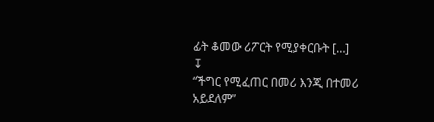ፊት ቆመው ሪፖርት የሚያቀርቡት […]
↧
“ችግር የሚፈጠር በመሪ እንጂ በተመሪ አይደለም”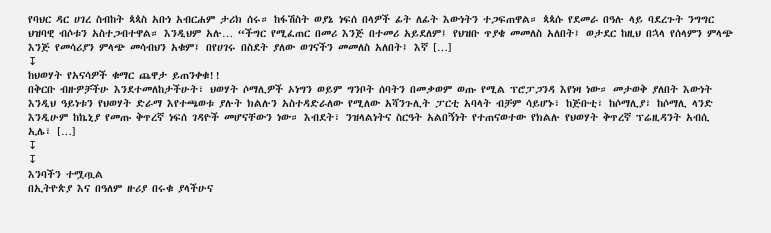የባህር ዳር ሀገረ ስብከት ጳጳስ አቡነ አብርሐም ታሪክ ሰሩ። ከፋሽስት ወያኔ ነፍሰ በላዎች ፊት ለፊት እውነትን ተጋፍጠዋል። ጳጳሱ የደመራ በዓሉ ላይ ባደረጉት ንግግር ህዝባዊ ብሶቱን አስተጋብተዋል። እንዲህም አሉ… “ችግር የሚፈጠር በመሪ እንጅ በተመሪ አይደለም፤ የህዝቡ ጥያቄ መመለስ አለበት፤ ወታደር ከዚህ በኋላ የሰላምን ምላጭ እንጅ የመሳሪያን ምላጭ መሳብህን አቁም፤ በየሀገሩ በስደት ያለው ወገናችን መመለስ አለበት፤ እኛ […]
↧
ከህወሃት የአናሳዎች ቁማር ጨዋታ ይጠንቀቁ!!
በቅርቡ ብዙዎቻችሁ እንደተመለከታችሁት፣ ህወሃት ሶማሊዎች ኦነግን ወይም ግንቦት ሰባትን በመቃወም ወጡ የሚል ፕሮፓጋንዳ እየነዛ ነው። መታወቅ ያለበት እውነት እንዲህ ዓይነቱን የህወሃት ድራማ እየተጫወቱ ያሉት ክልሉን አስተዳድራለው የሚለው አሻንጉሊት ፓርቲ አባላት ብቻም ሳይሆኑ፣ ከጅቡቲ፣ ከሶማሊያ፣ ከሶማሊ ላንድ እንዲሁም ከኬኒያ የመጡ ቅጥረኛ ነፍሰ ገዳዮች መሆናቸውን ነው። እብደት፣ ንዝላልነትና ስርዓት አልበኝነት የተጠናወተው የክልሉ የህወሃት ቅጥረኛ ፕሬዚዳንት አብሲ ኢሌ፣ […]
↧
↧
እንባችን ተሟጧል
በኢትዮጵያ እና በዓለም ዙሪያ በሩቁ ያላችሁና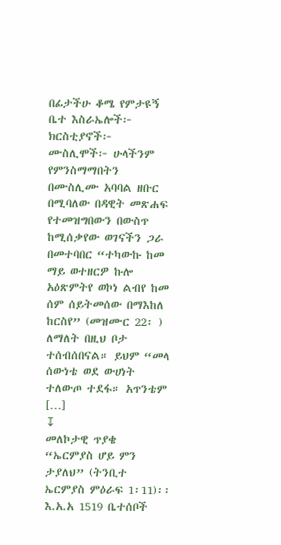በፊታችሁ ቆሜ የምታዩኝ ቤተ እስራኤሎች፦ ክርስቲያኖች፦ ሙስሊሞች፦ ሁላችንም የምንስማማበትን በሙስሊሙ አባባል ዘቡር በሚባለው በዳዊት መጽሐፍ የተመዝግበውን በውስጥ ከሚሰቃየው ወገናችን ጋራ በመተባበር “ተካውኩ ከመ ማይ ወተዘርዎ ኩሎ አዕጽምትየ ወኮነ ልብየ ከመ ሰም ሰይትመሰው በማእከለ ከርስየ” (መዝሙር 22፡ ) ለማለት በዚህ ቦታ ተሰብሰበናል። ይህም “መላ ሰውነቴ ወደ ውሀነት ተለውጦ ተደፋ። አጥንቴም […]
↧
መለኮታዊ ጥያቄ
“ኤርምያስ ሆይ ምን ታያለህ” (ትንቢተ ኤርምያስ ምዕራፍ 1፡11)፡፡ እ.አ.አ 1519 ቤተሰቦች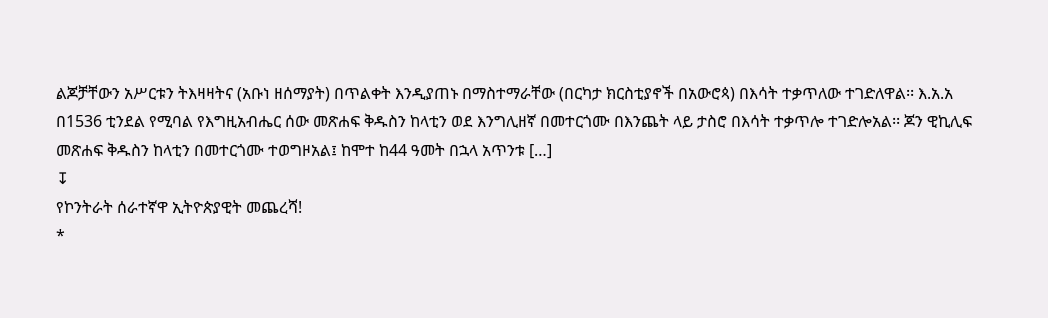ልጆቻቸውን አሥርቱን ትእዛዛትና (አቡነ ዘሰማያት) በጥልቀት እንዲያጠኑ በማስተማራቸው (በርካታ ክርስቲያኖች በአውሮጳ) በእሳት ተቃጥለው ተገድለዋል፡፡ እ.አ.አ በ1536 ቲንደል የሚባል የእግዚአብሔር ሰው መጽሐፍ ቅዱስን ከላቲን ወደ እንግሊዘኛ በመተርጎሙ በእንጨት ላይ ታስሮ በእሳት ተቃጥሎ ተገድሎአል፡፡ ጆን ዊኪሊፍ መጽሐፍ ቅዱስን ከላቲን በመተርጎሙ ተወግዞአል፤ ከሞተ ከ44 ዓመት በኋላ አጥንቱ […]
↧
የኮንትራት ሰራተኛዋ ኢትዮጵያዊት መጨረሻ!
*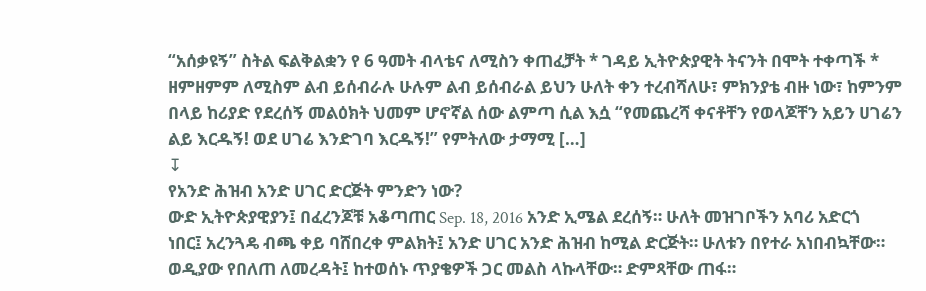“አሰቃዩኝ” ስትል ፍልቅልቋን የ 6 ዓመት ብላቴና ለሚስን ቀጠፈቻት * ገዳይ ኢትዮጵያዊት ትናንት በሞት ተቀጣች * ዘምዘምም ለሚስም ልብ ይሰብራሉ ሁሉም ልብ ይሰብራል ይህን ሁለት ቀን ተረብሻለሁ፣ ምክንያቴ ብዙ ነው፣ ከምንም በላይ ከሪያድ የደረሰኝ መልዕክት ህመም ሆኖኛል ሰው ልምጣ ሲል እሷ “የመጨረሻ ቀናቶቸን የወላጆቸን አይን ሀገሬን ልይ እርዱኝ! ወደ ሀገሬ እንድገባ እርዱኝ!” የምትለው ታማሚ […]
↧
የአንድ ሕዝብ አንድ ሀገር ድርጅት ምንድን ነው?
ውድ ኢትዮጵያዊያን፤ በፈረንጆቹ አቆጣጠር Sep. 18, 2016 አንድ ኢሜል ደረሰኝ። ሁለት መዝገቦችን አባሪ አድርጎ ነበር፤ አረንጓዴ ብጫ ቀይ ባሸበረቀ ምልክት፤ አንድ ሀገር አንድ ሕዝብ ከሚል ድርጅት። ሁለቱን በየተራ አነበብኳቸው። ወዲያው የበለጠ ለመረዳት፤ ከተወሰኑ ጥያቄዎች ጋር መልስ ላኩላቸው። ድምጻቸው ጠፋ።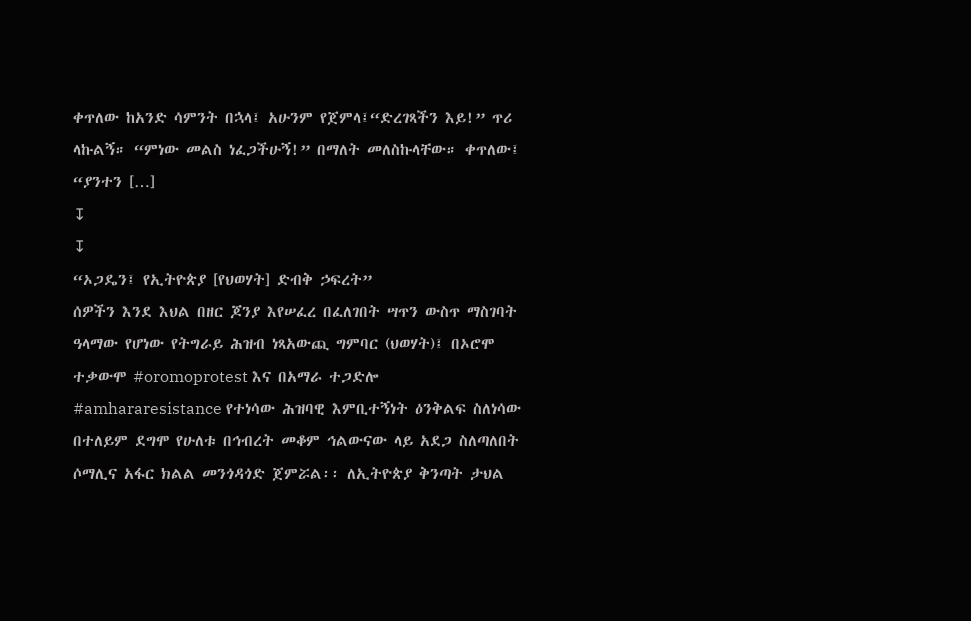ቀጥለው ከአንድ ሳምንት በኋላ፤ አሁንም የጀምላ፤“ድረገጻችን እይ!” ጥሪ ላኩልኝ። “ምነው መልስ ነፈጋችሁኝ!” በማለት መለስኩላቸው። ቀጥለው፤ “ያንተን […]
↧
↧
“ኦጋዴን፤ የኢትዮጵያ [የህወሃት] ድብቅ ኃፍረት”
ሰዎችን እንደ እህል በዘር ጆንያ እየሠፈረ በፈለገበት ሣጥን ውስጥ ማስገባት ዓላማው የሆነው የትግራይ ሕዝብ ነጻአውጪ ግምባር (ህወሃት)፤ በኦሮሞ ተቃውሞ #oromoprotest እና በአማራ ተጋድሎ #amhararesistance የተነሳው ሕዝባዊ እምቢተኝነት ዕንቅልፍ ስለነሳው በተለይም ደግሞ የሁለቱ በኅብረት መቆም ኅልውናው ላይ አደጋ ስለጣለበት ሶማሊና አፋር ክልል መንጎዳጎድ ጀምሯል፡፡ ለኢትዮጵያ ቅንጣት ታህል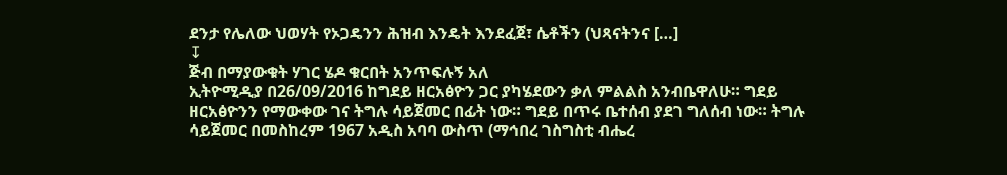ደንታ የሌለው ህወሃት የኦጋዴንን ሕዝብ እንዴት እንደፈጀ፣ ሴቶችን (ህጻናትንና […]
↧
ጅብ በማያውቁት ሃገር ሄዶ ቁርበት አንጥፍሉኝ አለ
ኢትዮሚዲያ በ26/09/2016 ከግደይ ዘርአፅዮን ጋር ያካሄደውን ቃለ ምልልስ አንብቤዋለሁ። ግደይ ዘርአፅዮንን የማውቀው ገና ትግሉ ሳይጀመር በፊት ነው። ግደይ በጥሩ ቤተሰብ ያደገ ግለሰብ ነው። ትግሉ ሳይጀመር በመስከረም 1967 አዲስ አባባ ውስጥ (ማኅበረ ገስግስቲ ብሔረ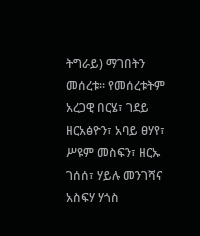ትግራይ) ማገበትን መሰረቱ። የመሰረቱትም አረጋዊ በርሄ፣ ገደይ ዘርአፅዮን፣ አባይ ፀሃየ፣ ሥዩም መስፍን፣ ዘርኡ ገሰሰ፣ ሃይሉ መንገሻና አስፍሃ ሃጎስ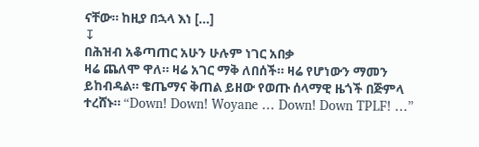ናቸው። ከዚያ በኋላ እነ […]
↧
በሕዝብ አቆጣጠር አሁን ሁሉም ነገር አበቃ
ዛሬ ጨለሞ ዋለ። ዛሬ አገር ማቅ ለበሰች። ዛሬ የሆነውን ማመን ይከብዳል። ቄጤማና ቅጠል ይዘው የወጡ ሰላማዊ ዜጎች በጅምላ ተረሸኑ። “Down! Down! Woyane … Down! Down TPLF! …”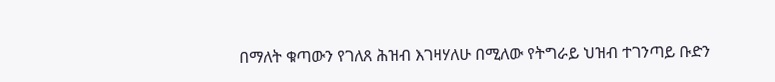በማለት ቁጣውን የገለጸ ሕዝብ እገዛሃለሁ በሚለው የትግራይ ህዝብ ተገንጣይ ቡድን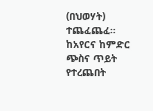(በህወሃት) ተጨፈጨፈ። ከአየርና ከምድር ጭስና ጥይት የተረጨበት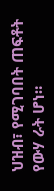ህዝብ፣ የሚገባበት ጠፍቶት የውሃ ራት ሆነ።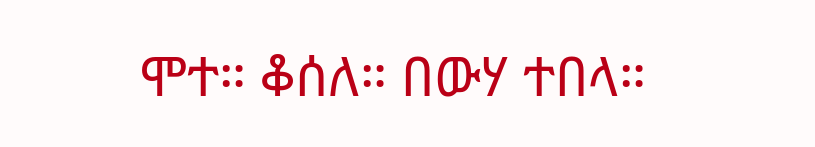ሞተ። ቆሰለ። በውሃ ተበላ።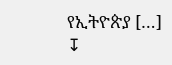የኢትዮጵያ […]
↧